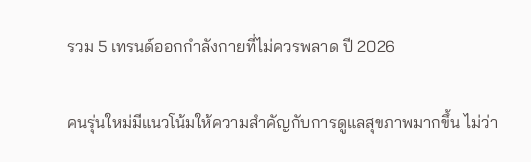รวม 5 เทรนด์ออกกำลังกายที่ไม่ควรพลาด ปี 2026

คนรุ่นใหม่มีแนวโน้มให้ความสำคัญกับการดูแลสุขภาพมากขึ้น ไม่ว่า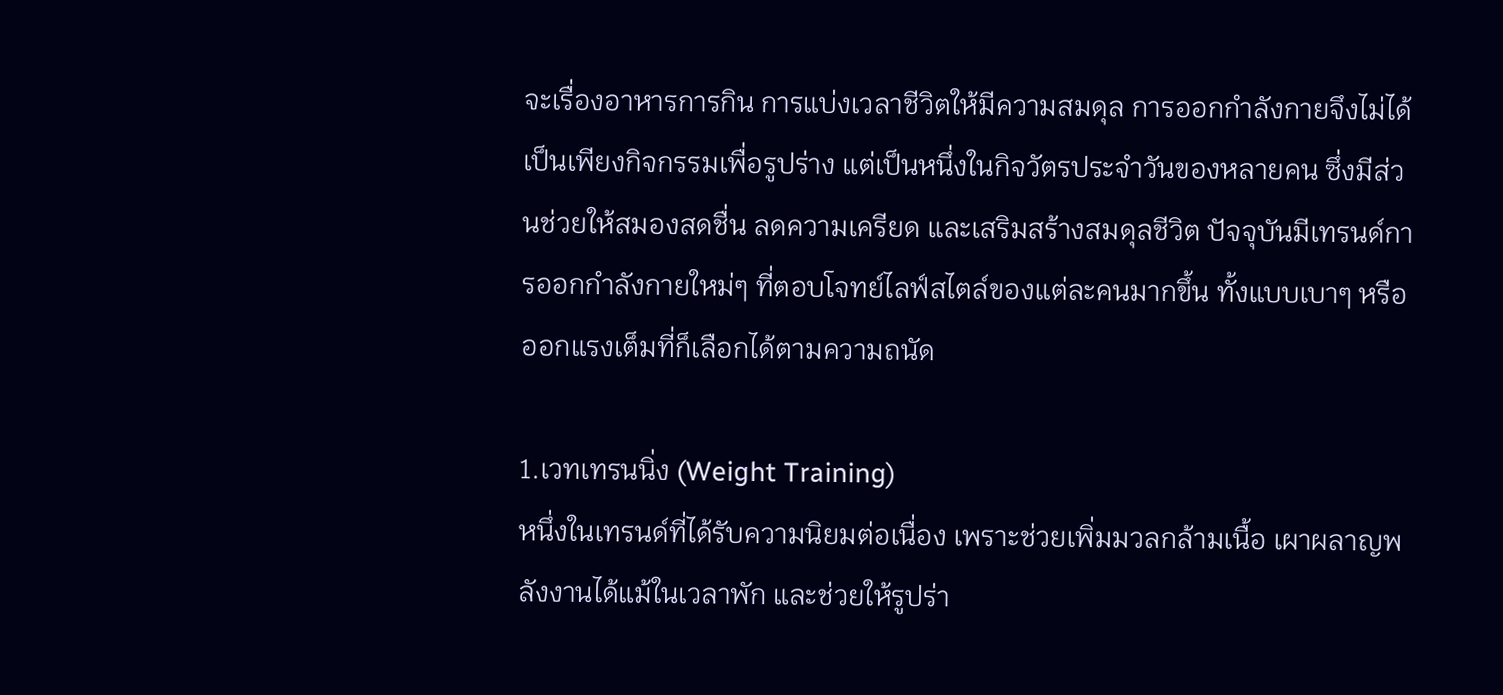จะเรื่องอาหารการกิน การแบ่งเวลาชีวิตให้มีความสมดุล การออกกำลังกายจึงไม่ได้เป็นเพียงกิจกรรมเพื่อรูปร่าง แต่เป็นหนึ่งในกิจวัตรประจำวันของหลายคน ซึ่งมีส่วนช่วยให้สมองสดชื่น ลดความเครียด และเสริมสร้างสมดุลชีวิต ปัจจุบันมีเทรนด์การออกกำลังกายใหม่ๆ ที่ตอบโจทย์ไลฟ์สไตล์ของแต่ละคนมากขึ้น ทั้งแบบเบาๆ หรือออกแรงเต็มที่ก็เลือกได้ตามความถนัด

1.เวทเทรนนิ่ง (Weight Training)
หนึ่งในเทรนด์ที่ได้รับความนิยมต่อเนื่อง เพราะช่วยเพิ่มมวลกล้ามเนื้อ เผาผลาญพลังงานได้แม้ในเวลาพัก และช่วยให้รูปร่า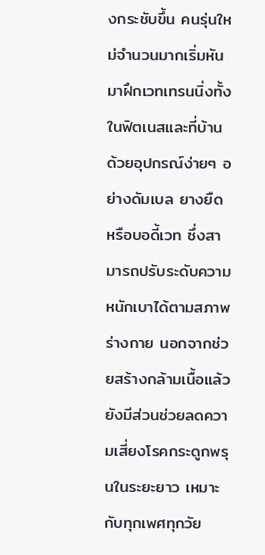งกระชับขึ้น คนรุ่นใหม่จำนวนมากเริ่มหันมาฝึกเวทเทรนนิ่งทั้งในฟิตเนสและที่บ้าน ด้วยอุปกรณ์ง่ายๆ อย่างดัมเบล ยางยืด หรือบอดี้เวท ซึ่งสามารถปรับระดับความหนักเบาได้ตามสภาพร่างกาย นอกจากช่วยสร้างกล้ามเนื้อแล้ว ยังมีส่วนช่วยลดความเสี่ยงโรคกระดูกพรุนในระยะยาว เหมาะกับทุกเพศทุกวัย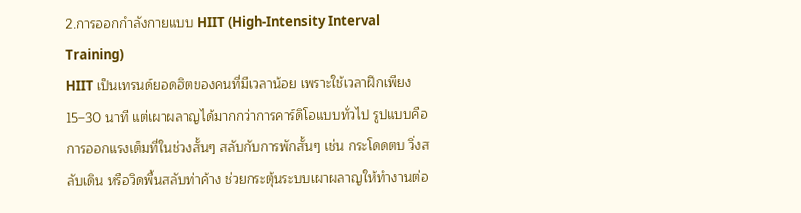2.การออกกำลังกายแบบ HIIT (High-Intensity Interval Training)
HIIT เป็นเทรนด์ยอดฮิตของคนที่มีเวลาน้อย เพราะใช้เวลาฝึกเพียง 15–30 นาที แต่เผาผลาญได้มากกว่าการคาร์ดิโอแบบทั่วไป รูปแบบคือการออกแรงเต็มที่ในช่วงสั้นๆ สลับกับการพักสั้นๆ เช่น กระโดดตบ วิ่งสลับเดิน หรือวิดพื้นสลับท่าค้าง ช่วยกระตุ้นระบบเผาผลาญให้ทำงานต่อ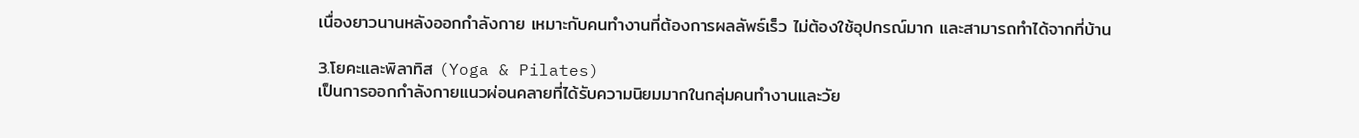เนื่องยาวนานหลังออกกำลังกาย เหมาะกับคนทำงานที่ต้องการผลลัพธ์เร็ว ไม่ต้องใช้อุปกรณ์มาก และสามารถทำได้จากที่บ้าน

3.โยคะและพิลาทิส (Yoga & Pilates)
เป็นการออกกำลังกายแนวผ่อนคลายที่ได้รับความนิยมมากในกลุ่มคนทำงานและวัย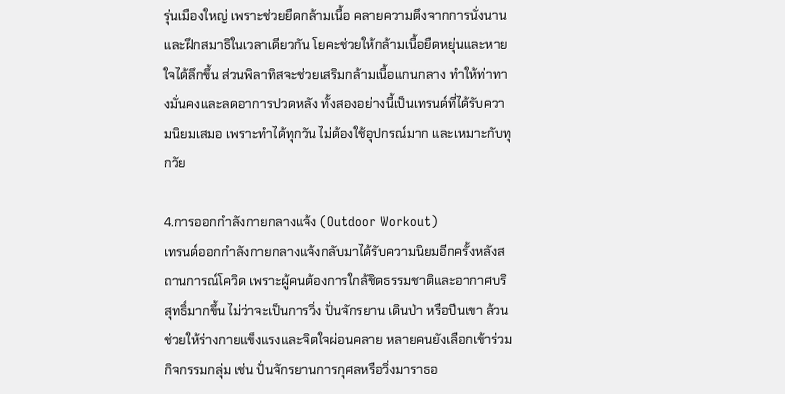รุ่นเมืองใหญ่ เพราะช่วยยืดกล้ามเนื้อ คลายความตึงจากการนั่งนาน และฝึกสมาธิในเวลาเดียวกัน โยคะช่วยให้กล้ามเนื้อยืดหยุ่นและหายใจได้ลึกขึ้น ส่วนพิลาทิสจะช่วยเสริมกล้ามเนื้อแกนกลาง ทำให้ท่าทางมั่นคงและลดอาการปวดหลัง ทั้งสองอย่างนี้เป็นเทรนด์ที่ได้รับความนิยมเสมอ เพราะทำได้ทุกวัน ไม่ต้องใช้อุปกรณ์มาก และเหมาะกับทุกวัย

4.การออกกำลังกายกลางแจ้ง (Outdoor Workout)
เทรนด์ออกกำลังกายกลางแจ้งกลับมาได้รับความนิยมอีกครั้งหลังสถานการณ์โควิด เพราะผู้คนต้องการใกล้ชิดธรรมชาติและอากาศบริสุทธิ์มากขึ้น ไม่ว่าจะเป็นการวิ่ง ปั่นจักรยาน เดินป่า หรือปีนเขา ล้วนช่วยให้ร่างกายแข็งแรงและจิตใจผ่อนคลาย หลายคนยังเลือกเข้าร่วมกิจกรรมกลุ่ม เช่น ปั่นจักรยานการกุศลหรือวิ่งมาราธอ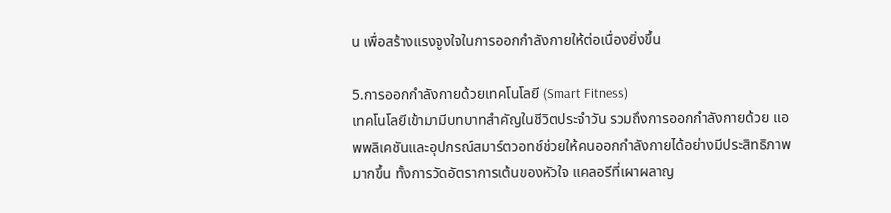น เพื่อสร้างแรงจูงใจในการออกกำลังกายให้ต่อเนื่องยิ่งขึ้น

5.การออกกำลังกายด้วยเทคโนโลยี (Smart Fitness)
เทคโนโลยีเข้ามามีบทบาทสำคัญในชีวิตประจำวัน รวมถึงการออกกำลังกายด้วย แอพพลิเคชันและอุปกรณ์สมาร์ตวอทช์ช่วยให้คนออกกำลังกายได้อย่างมีประสิทธิภาพมากขึ้น ทั้งการวัดอัตราการเต้นของหัวใจ แคลอรีที่เผาผลาญ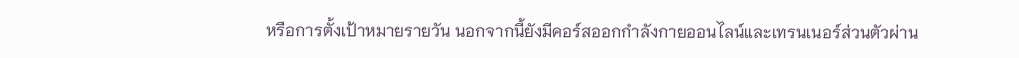หรือการตั้งเป้าหมายรายวัน นอกจากนี้ยังมีคอร์สออกกำลังกายออนไลน์และเทรนเนอร์ส่วนตัวผ่าน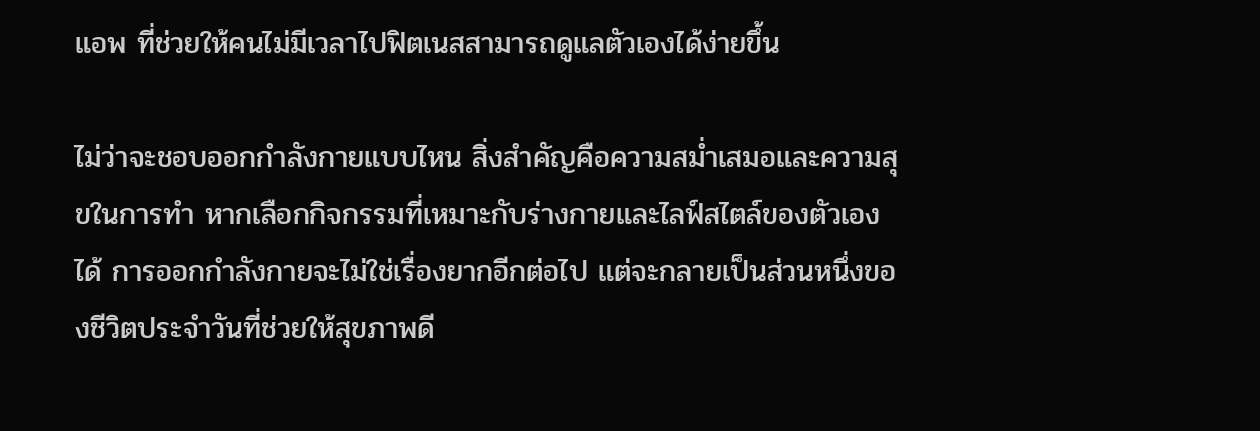แอพ ที่ช่วยให้คนไม่มีเวลาไปฟิตเนสสามารถดูแลตัวเองได้ง่ายขึ้น

ไม่ว่าจะชอบออกกำลังกายแบบไหน สิ่งสำคัญคือความสม่ำเสมอและความสุขในการทำ หากเลือกกิจกรรมที่เหมาะกับร่างกายและไลฟ์สไตล์ของตัวเองได้ การออกกำลังกายจะไม่ใช่เรื่องยากอีกต่อไป แต่จะกลายเป็นส่วนหนึ่งของชีวิตประจำวันที่ช่วยให้สุขภาพดี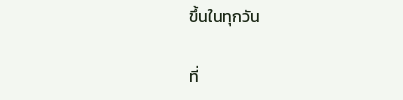ขึ้นในทุกวัน

ที่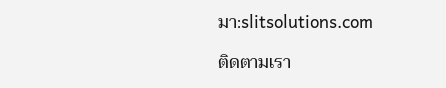มา:slitsolutions.com

ติดตามเรา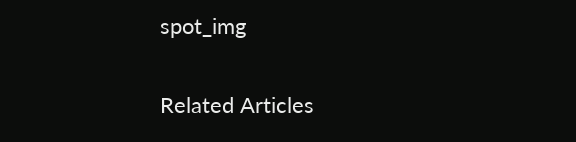spot_img

Related Articles